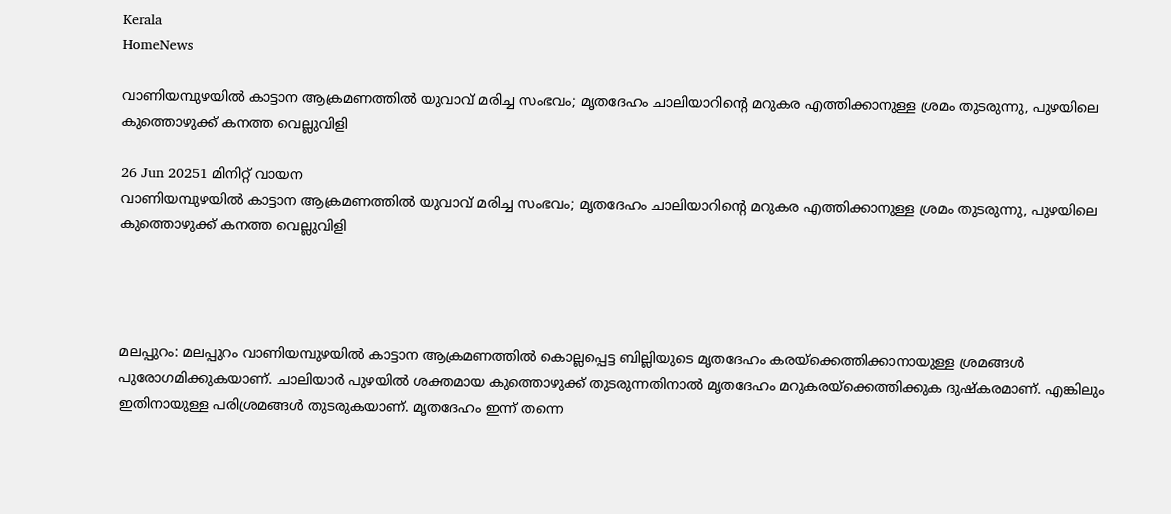Kerala
HomeNews

വാണിയമ്പുഴയിൽ കാട്ടാന ആക്രമണത്തിൽ യുവാവ് മരിച്ച സംഭവം; മൃതദേഹം ചാലിയാറിന്റെ മറുകര എത്തിക്കാനുള്ള ശ്രമം തുടരുന്നു, പുഴയിലെ കുത്തൊഴുക്ക് കനത്ത വെല്ലുവിളി

26 Jun 20251 മിനിറ്റ് വായന
വാണിയമ്പുഴയിൽ കാട്ടാന ആക്രമണത്തിൽ യുവാവ് മരിച്ച സംഭവം; മൃതദേഹം ചാലിയാറിന്റെ മറുകര എത്തിക്കാനുള്ള ശ്രമം തുടരുന്നു, പുഴയിലെ കുത്തൊഴുക്ക് കനത്ത വെല്ലുവിളി




മലപ്പുറം: മലപ്പുറം വാണിയമ്പുഴയിൽ കാട്ടാന ആക്രമണത്തിൽ കൊല്ലപ്പെട്ട ബില്ലിയുടെ മൃതദേഹം കരയ്‌ക്കെത്തിക്കാനായുള്ള ശ്രമങ്ങൾ പുരോഗമിക്കുകയാണ്. ചാലിയാർ പുഴയിൽ ശക്തമായ കുത്തൊഴുക്ക് തുടരുന്നതിനാൽ മൃതദേഹം മറുകരയ്‌ക്കെത്തിക്കുക ദുഷ്കരമാണ്. എങ്കിലും ഇതിനായുള്ള പരിശ്രമങ്ങൾ തുടരുകയാണ്. മൃതദേഹം ഇന്ന് തന്നെ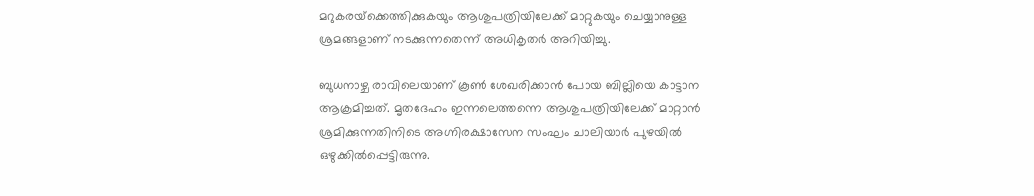മറുകരയ്‌ക്കെത്തിക്കുകയും ആശുപത്രിയിലേക്ക് മാറ്റുകയും ചെയ്യാനുള്ള ശ്രമങ്ങളാണ് നടക്കുന്നതെന്ന് അധികൃതർ അറിയിച്ചു.

ബുധനാഴ്ച രാവിലെയാണ് കൂണ്‍ ശേഖരിക്കാൻ പോയ ബില്ലിയെ കാട്ടാന ആക്രമിച്ചത്. മൃതദേഹം ഇന്നലെത്തന്നെ ആശുപത്രിയിലേക്ക് മാറ്റാൻ ശ്രമിക്കുന്നതിനിടെ അഗ്നിരക്ഷാസേന സംഘം ചാലിയാർ പുഴയിൽ ഒഴുക്കിൽപ്പെട്ടിരുന്നു.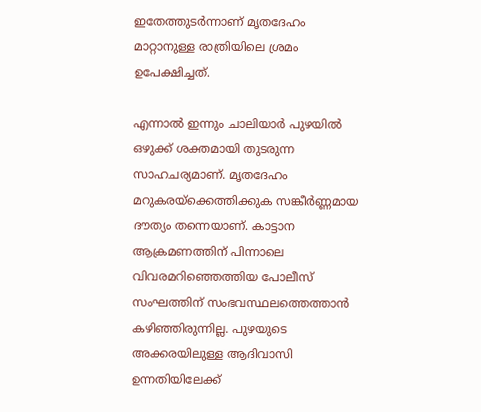ഇതേത്തുടർന്നാണ് മൃതദേഹം മാറ്റാനുള്ള രാത്രിയിലെ ശ്രമം ഉപേക്ഷിച്ചത്.

എന്നാൽ ഇന്നും ചാലിയാർ പുഴയിൽ ഒഴുക്ക് ശക്തമായി തുടരുന്ന സാഹചര്യമാണ്. മൃതദേഹം മറുകരയ്‌ക്കെത്തിക്കുക സങ്കീർണ്ണമായ ദൗത്യം തന്നെയാണ്. കാട്ടാന ആക്രമണത്തിന് പിന്നാലെ വിവരമറിഞ്ഞെത്തിയ പോലീസ് സംഘത്തിന് സംഭവസ്ഥലത്തെത്താൻ കഴിഞ്ഞിരുന്നില്ല. പുഴയുടെ അക്കരയിലുള്ള ആദിവാസി ഉന്നതിയിലേക്ക്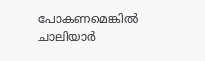പോകണമെങ്കിൽ ചാലിയാർ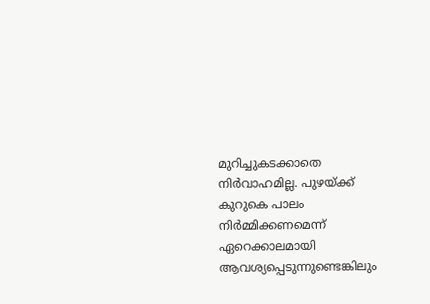മുറിച്ചുകടക്കാതെ നിർവാഹമില്ല. പുഴയ്ക്ക് കുറുകെ പാലം നിർമ്മിക്കണമെന്ന് ഏറെക്കാലമായി ആവശ്യപ്പെടുന്നുണ്ടെങ്കിലും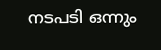നടപടി ഒന്നും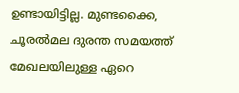ഉണ്ടായിട്ടില്ല. മുണ്ടക്കൈ, ചൂരൽമല ദുരന്ത സമയത്ത് മേഖലയിലുള്ള ഏറെ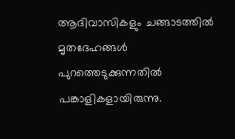ആദിവാസികളും ചങ്ങാടത്തിൽ മൃതദേഹങ്ങള്‍ പുറത്തെടുക്കുന്നതിൽ പങ്കാളികളായിരുന്നു.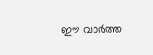ഈ വാർത്ത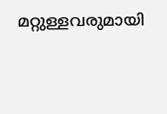മറ്റുള്ളവരുമായി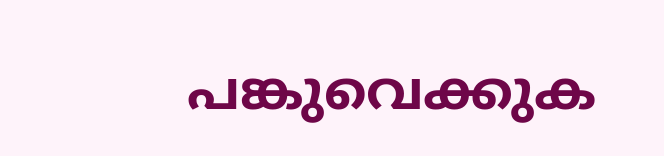പങ്കുവെക്കുക